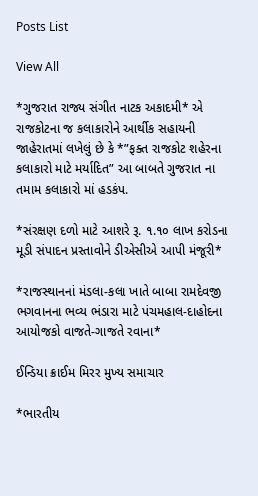Posts List

View All

*ગુજરાત રાજ્ય સંગીત નાટક અકાદમી* એ રાજકોટના જ કલાકારોને આર્થીક સહાયની જાહેરાતમાં લખેલું છે કે *”ફક્ત રાજકોટ શહેરના કલાકારો માટે મર્યાદિત” આ બાબતે ગુજરાત ના તમામ કલાકારો માં હડકંપ.

*સંરક્ષણ દળો માટે આશરે રૂ. ૧.૧૦ લાખ કરોડના મૂડી સંપાદન પ્રસ્તાવોને ડીએસીએ આપી મંજૂરી*

*રાજસ્થાનનાં મંડલા-કલા ખાતે બાબા રામદેવજી ભગવાનના ભવ્ય ભંડારા માટે પંચમહાલ-દાહોદના આયોજકો વાજતે-ગાજતે રવાના*

ઈન્ડિયા ક્રાઈમ મિરર મુખ્ય સમાચાર

*ભારતીય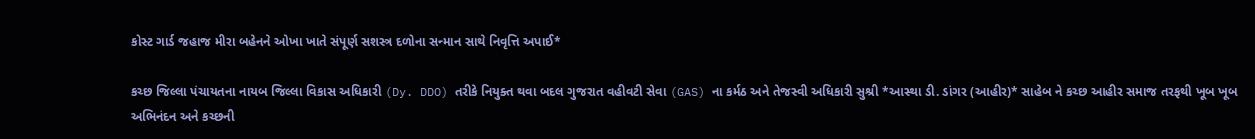કોસ્ટ ગાર્ડ જહાજ મીરા બહેનને ઓખા ખાતે સંપૂર્ણ સશસ્ત્ર દળોના સન્માન સાથે નિવૃત્તિ અપાઈ*

કચ્છ જિલ્લા પંચાયતના નાયબ જિલ્લા વિકાસ અધિકારી (Dy. DDO) તરીકે નિયુક્ત થવા બદલ ગુજરાત વહીવટી સેવા (GAS) ના કર્મઠ અને તેજસ્વી અધિકારી સુશ્રી *આસ્થા ડી. ડાંગર (આહીર)* સાહેબ ને કચ્છ આહીર સમાજ તરફથી ખૂબ ખૂબ અભિનંદન અને કચ્છની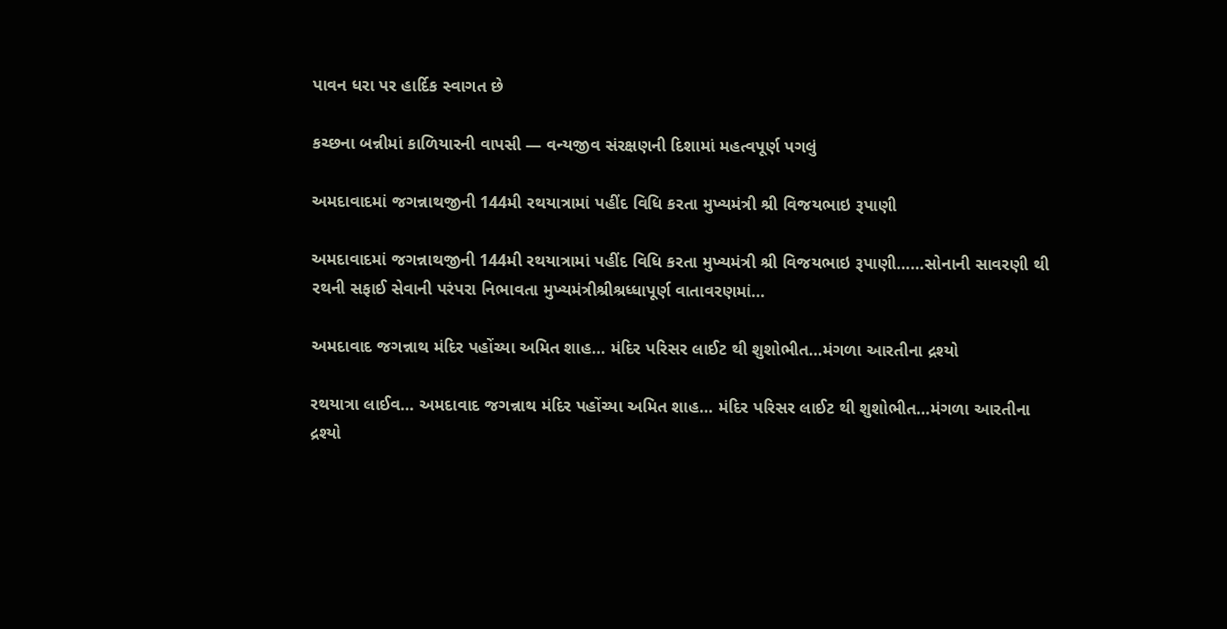પાવન ધરા પર હાર્દિક સ્વાગત છે

કચ્છના બન્નીમાં કાળિયારની વાપસી — વન્યજીવ સંરક્ષણની દિશામાં મહત્વપૂર્ણ પગલું

અમદાવાદમાં જગન્નાથજીની 144મી રથયાત્રામાં પહીંદ વિધિ કરતા મુખ્યમંત્રી શ્રી વિજયભાઇ રૂપાણી

અમદાવાદમાં જગન્નાથજીની 144મી રથયાત્રામાં પહીંદ વિધિ કરતા મુખ્યમંત્રી શ્રી વિજયભાઇ રૂપાણી……સોનાની સાવરણી થી રથની સફાઈ સેવાની પરંપરા નિભાવતા મુખ્યમંત્રીશ્રીશ્રધ્ધાપૂર્ણ વાતાવરણમાં…

અમદાવાદ જગન્નાથ મંદિર પહોંચ્યા અમિત શાહ… મંદિર પરિસર લાઈટ થી શુશોભીત…મંગળા આરતીના દ્રશ્યો

રથયાત્રા લાઈવ… અમદાવાદ જગન્નાથ મંદિર પહોંચ્યા અમિત શાહ… મંદિર પરિસર લાઈટ થી શુશોભીત…મંગળા આરતીના દ્રશ્યો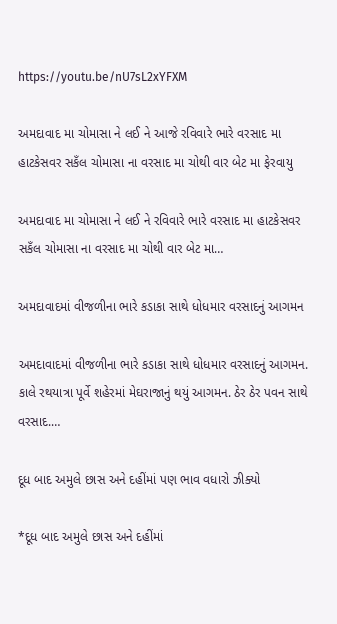https://youtu.be/nU7sL2xYFXM

અમદાવાદ મા ચોમાસા ને લઈ ને આજે રવિવારે ભારે વરસાદ મા હાટકેસવર સકઁલ ચોમાસા ના વરસાદ મા ચોથી વાર બેટ મા ફેરવાયુ

અમદાવાદ મા ચોમાસા ને લઈ ને રવિવારે ભારે વરસાદ મા હાટકેસવર સકઁલ ચોમાસા ના વરસાદ મા ચોથી વાર બેટ મા…

અમદાવાદમાં વીજળીના ભારે કડાકા સાથે ધોધમાર વરસાદનું આગમન

અમદાવાદમાં વીજળીના ભારે કડાકા સાથે ધોધમાર વરસાદનું આગમન. કાલે રથયાત્રા પૂર્વે શહેરમાં મેઘરાજાનું થયું આગમન. ઠેર ઠેર પવન સાથે વરસાદ.…

દૂધ બાદ અમુલે છાસ અને દહીંમાં પણ ભાવ વધારો ઝીક્યો

*દૂધ બાદ અમુલે છાસ અને દહીંમાં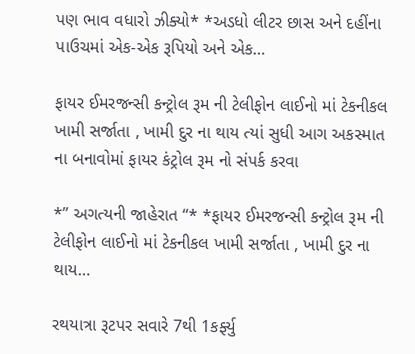પણ ભાવ વધારો ઝીક્યો* *અડધો લીટર છાસ અને દહીંના પાઉચમાં એક-એક રૂપિયો અને એક…

ફાયર ઈમરજન્સી કન્ટ્રોલ રૂમ ની ટેલીફોન લાઈનો માં ટેકનીકલ ખામી સર્જાતા , ખામી દુર ના થાય ત્યાં સુધી આગ અકસ્માત ના બનાવોમાં ફાયર કંટ્રોલ રૂમ નો સંપર્ક કરવા

*” અગત્યની જાહેરાત “* *ફાયર ઈમરજન્સી કન્ટ્રોલ રૂમ ની ટેલીફોન લાઈનો માં ટેકનીકલ ખામી સર્જાતા , ખામી દુર ના થાય…

રથયાત્રા રૂટપર સવારે 7થી 1કર્ફ્યુ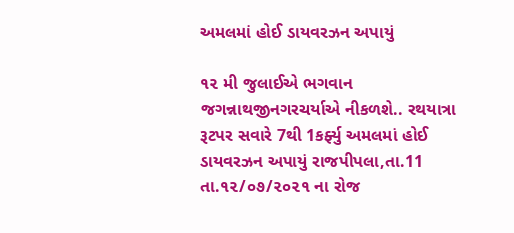અમલમાં હોઈ ડાયવરઝન અપાયું

૧૨ મી જુલાઈએ ભગવાન જગન્નાથજીનગરચર્યાએ નીકળશે.. રથયાત્રા રૂટપર સવારે 7થી 1કર્ફ્યુ અમલમાં હોઈ ડાયવરઝન અપાયું રાજપીપલા,તા.11 તા.૧૨/૦૭/૨૦૨૧ ના રોજ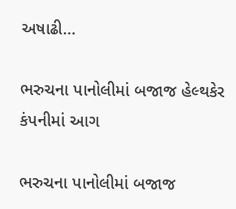અષાઢી…

ભરુચના પાનોલીમાં બજાજ હેલ્થકેર કંપનીમાં આગ

ભરુચના પાનોલીમાં બજાજ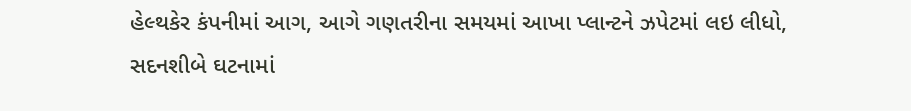હેલ્થકેર કંપનીમાં આગ, આગે ગણતરીના સમયમાં આખા પ્લાન્ટને ઝપેટમાં લઇ લીધો, સદનશીબે ઘટનામાં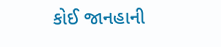કોઈ જાનહાની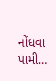નોંધવા પામી…